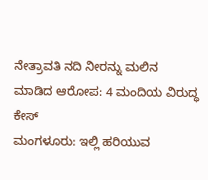ನೇತ್ರಾವತಿ ನದಿ ನೀರನ್ನು ಮಲಿನ ಮಾಡಿದ ಆರೋಪ: 4 ಮಂದಿಯ ವಿರುದ್ಧ ಕೇಸ್
ಮಂಗಳೂರು: ಇಲ್ಲಿ ಹರಿಯುವ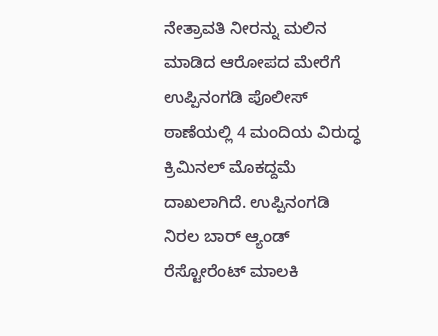ನೇತ್ರಾವತಿ ನೀರನ್ನು ಮಲಿನ ಮಾಡಿದ ಆರೋಪದ ಮೇರೆಗೆ ಉಪ್ಪಿನಂಗಡಿ ಪೊಲೀಸ್ ಠಾಣೆಯಲ್ಲಿ 4 ಮಂದಿಯ ವಿರುದ್ಧ ಕ್ರಿಮಿನಲ್ ಮೊಕದ್ದಮೆ ದಾಖಲಾಗಿದೆ. ಉಪ್ಪಿನಂಗಡಿ ನಿರಲ ಬಾರ್ ಆ್ಯಂಡ್ ರೆಸ್ಟೋರೆಂಟ್ ಮಾಲಕಿ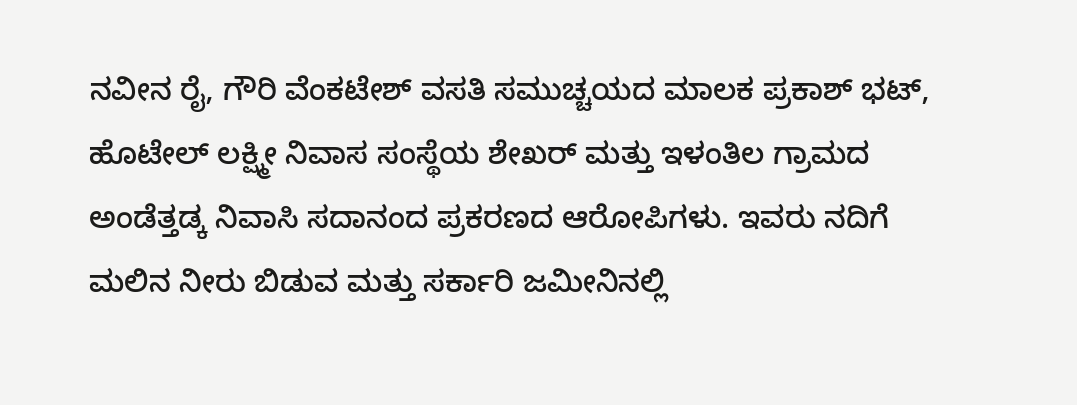ನವೀನ ರೈ, ಗೌರಿ ವೆಂಕಟೇಶ್ ವಸತಿ ಸಮುಚ್ಚಯದ ಮಾಲಕ ಪ್ರಕಾಶ್ ಭಟ್, ಹೊಟೇಲ್ ಲಕ್ಷ್ಮೀ ನಿವಾಸ ಸಂಸ್ಥೆಯ ಶೇಖರ್ ಮತ್ತು ಇಳಂತಿಲ ಗ್ರಾಮದ ಅಂಡೆತ್ತಡ್ಕ ನಿವಾಸಿ ಸದಾನಂದ ಪ್ರಕರಣದ ಆರೋಪಿಗಳು. ಇವರು ನದಿಗೆ ಮಲಿನ ನೀರು ಬಿಡುವ ಮತ್ತು ಸರ್ಕಾರಿ ಜಮೀನಿನಲ್ಲಿ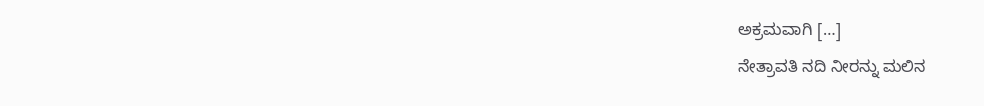ಅಕ್ರಮವಾಗಿ […]
ನೇತ್ರಾವತಿ ನದಿ ನೀರನ್ನು ಮಲಿನ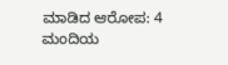ಮಾಡಿದ ಆರೋಪ: 4 ಮಂದಿಯ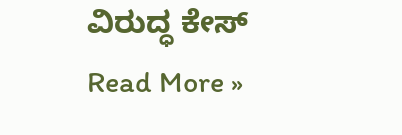ವಿರುದ್ಧ ಕೇಸ್ Read More »